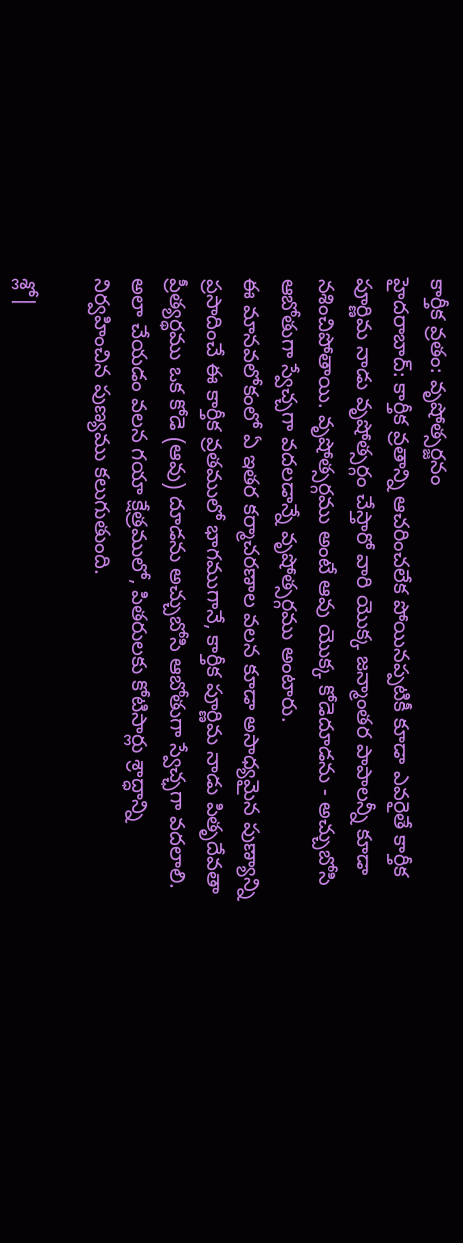కార్తీక వ్రతం: వృషోత్సర్జనం
హైదరాబాద్: కార్తీక వ్రతాన్ని ఆచరించలేక పోయినప్పటికీ కూడా ఎవరైతే కార్తీక పూర్ణిమ నాడు వృషోత్సర్గం చేస్తారో వారి యొక్క జన్మాంతర పాపాలన్నీ కూడా నశించిపోతాయి. వృషోత్సర్గము అంటే ఆవు యొక్క కోడెదూడను - అచ్చుబోసి ఆబోతుగా స్వేచ్చగా వదలడాన్నే వృషోత్సర్గము అంటారు.
ఈ మానవలోకంలో ఏ ఇతర కర్మాచరణాల వలన కూడా అసాధ్యమైన పుణ్యాన్ని ప్రసాదించే ఈ కార్తీక వ్రతములో భాగముగానే, కార్తీక పూర్ణిమ నాడు పితృదేవతా ప్రీత్యర్థము ఒక కోడె (ఆవు) దూడను అచ్చుబోసి ఆబోతుగా స్వేచ్ఛగా వదలాలి.
అలా చేయడం వలన గయా క్షేత్రములో, పితరులకు కోటిసార్లు శ్రాద్ధాన్ని నిర్వహించిన పుణ్యము కలుగుతుంది.

శ్లో|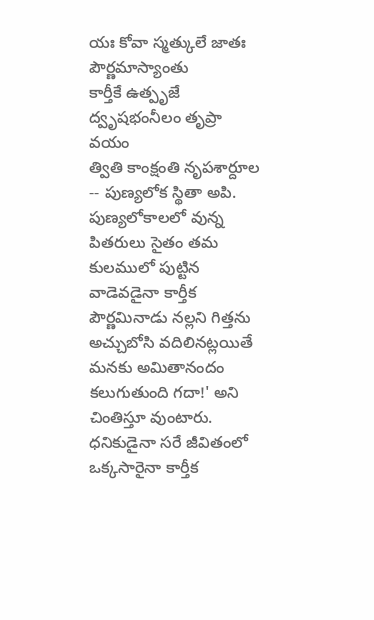యః కోవా స్మత్కులే జాతః పౌర్ణమాస్యాంతు
కార్తీకే ఉత్పృజే ద్వృషభంనీలం తృప్రా వయం
త్వితి కాంక్షంతి నృపశార్దూల -- పుణ్యలోక స్థితా అపి.
పుణ్యలోకాలలో వున్న పితరులు సైతం తమ కులములో పుట్టిన వాడెవడైనా కార్తీక పౌర్ణమినాడు నల్లని గిత్తను అచ్చుబోసి వదిలినట్లయితే మనకు అమితానందం కలుగుతుంది గదా!' అని చింతిస్తూ వుంటారు. ధనికుడైనా సరే జీవితంలో ఒక్కసారైనా కార్తీక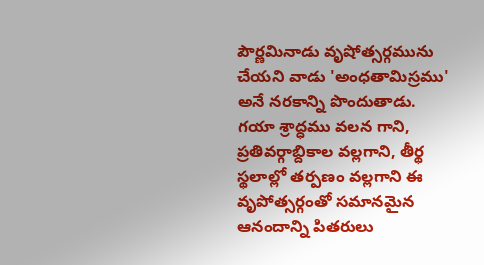పౌర్ణమినాడు వృషోత్సర్గమును చేయని వాడు 'అంధతామిస్రము' అనే నరకాన్ని పొందుతాడు.
గయా శ్రాద్ధము వలన గాని, ప్రతివర్గాబ్దికాల వల్లగాని, తీర్థ స్థలాల్లో తర్పణం వల్లగాని ఈ వృపోత్సర్గంతో సమానమైన ఆనందాన్ని పితరులు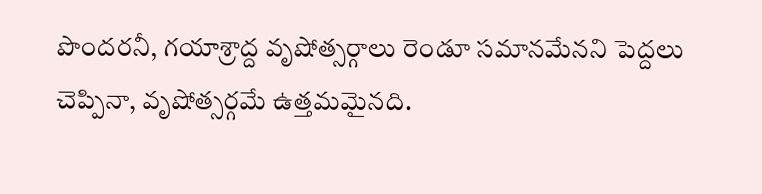పొందరనీ, గయాశ్రాద్ద వృషోత్సర్గాలు రెండూ సమానమేనని పెద్దలు చెప్పినా, వృషోత్సర్గమే ఉత్తమమైనది.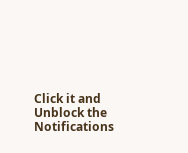Click it and Unblock the Notifications